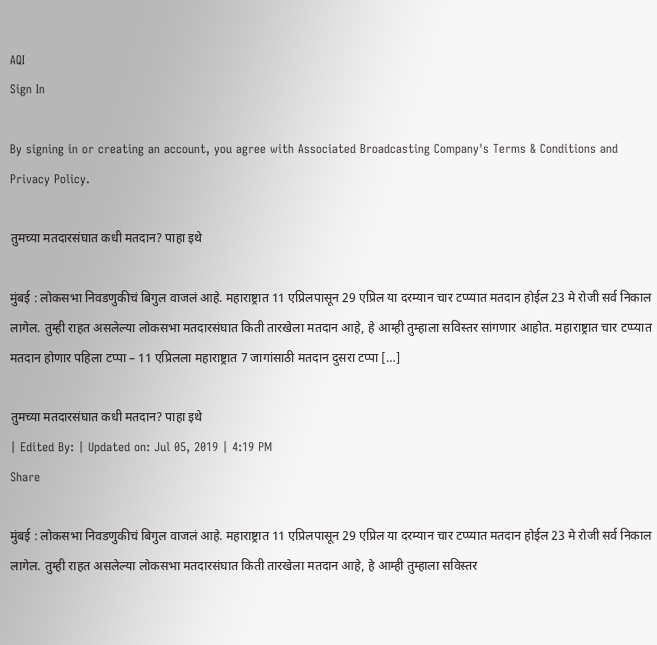AQI
Sign In

By signing in or creating an account, you agree with Associated Broadcasting Company's Terms & Conditions and Privacy Policy.

तुमच्या मतदारसंघात कधी मतदान? पाहा इथे

मुंबई : लोकसभा निवडणुकीचं बिगुल वाजलं आहे. महाराष्ट्रात 11 एप्रिलपासून 29 एप्रिल या दरम्यान चार टप्प्यात मतदान होईल 23 मे रोजी सर्व निकाल लागेल. तुम्ही राहत असलेल्या लोकसभा मतदारसंघात किती तारखेला मतदान आहे, हे आम्ही तुम्हाला सविस्तर सांगणार आहोत. महाराष्ट्रात चार टप्प्यात मतदान होणार पहिला टप्पा – 11 एप्रिलला महाराष्ट्रात 7 जागांसाठी मतदान दुसरा टप्पा […]

तुमच्या मतदारसंघात कधी मतदान? पाहा इथे
| Edited By: | Updated on: Jul 05, 2019 | 4:19 PM
Share

मुंबई : लोकसभा निवडणुकीचं बिगुल वाजलं आहे. महाराष्ट्रात 11 एप्रिलपासून 29 एप्रिल या दरम्यान चार टप्प्यात मतदान होईल 23 मे रोजी सर्व निकाल लागेल. तुम्ही राहत असलेल्या लोकसभा मतदारसंघात किती तारखेला मतदान आहे, हे आम्ही तुम्हाला सविस्तर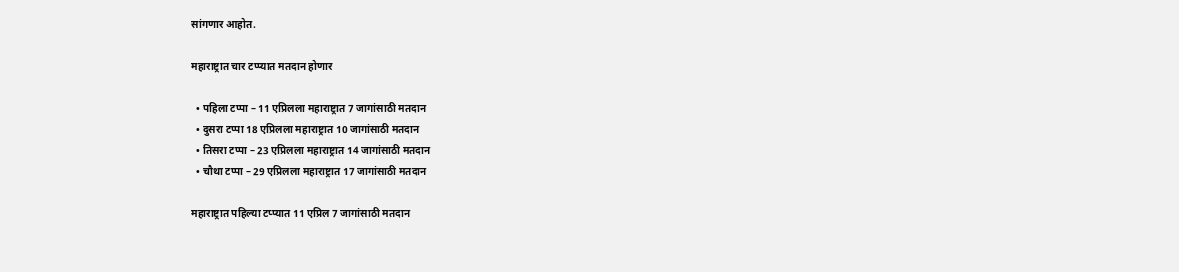सांगणार आहोत.

महाराष्ट्रात चार टप्प्यात मतदान होणार

  • पहिला टप्पा – 11 एप्रिलला महाराष्ट्रात 7 जागांसाठी मतदान
  • दुसरा टप्पा 18 एप्रिलला महाराष्ट्रात 10 जागांसाठी मतदान
  • तिसरा टप्पा – 23 एप्रिलला महाराष्ट्रात 14 जागांसाठी मतदान
  • चौथा टप्पा – 29 एप्रिलला महाराष्ट्रात 17 जागांसाठी मतदान

महाराष्ट्रात पहिल्या टप्प्यात 11 एप्रिल 7 जागांसाठी मतदान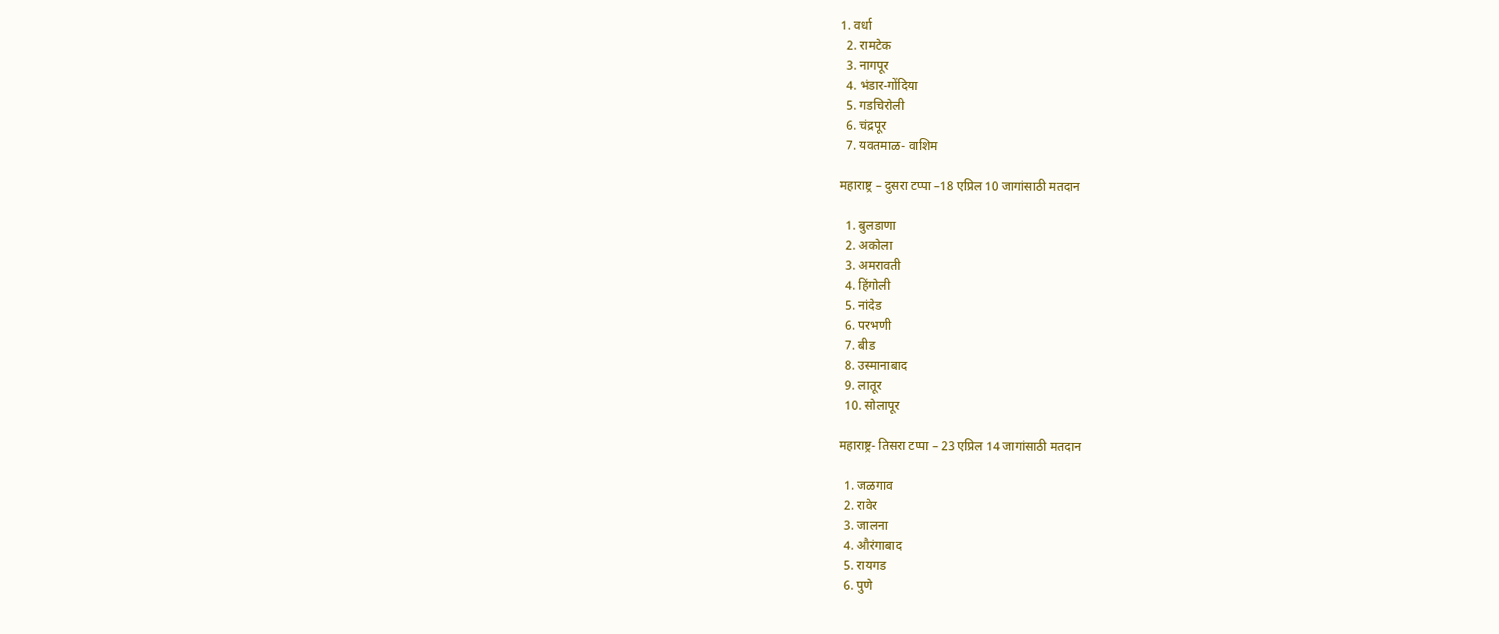1. वर्धा
  2. रामटेक
  3. नागपूर
  4. भंडार-गोंदिया
  5. गडचिरोली
  6. चंद्रपूर
  7. यवतमाळ- वाशिम

महाराष्ट्र – दुसरा टप्पा –18 एप्रिल 10 जागांसाठी मतदान

  1. बुलडाणा
  2. अकोला
  3. अमरावती
  4. हिंगोली
  5. नांदेड
  6. परभणी
  7. बीड
  8. उस्मानाबाद
  9. लातूर
  10. सोलापूर

महाराष्ट्र- तिसरा टप्पा – 23 एप्रिल 14 जागांसाठी मतदान

  1. जळगाव
  2. रावेर
  3. जालना
  4. औरंगाबाद
  5. रायगड
  6. पुणे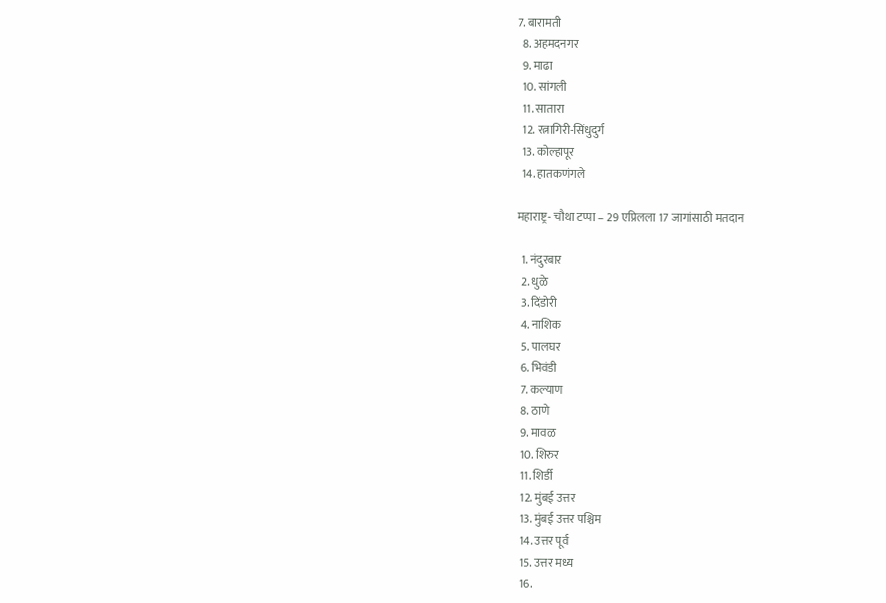7. बारामती
  8. अहमदनगर
  9. माढा
  10. सांगली
  11. सातारा
  12. रत्नागिरी-सिंधुदुर्ग
  13. कोल्हापूर
  14. हातकणंगले

महाराष्ट्र- चौथा टप्पा – 29 एप्रिलला 17 जागांसाठी मतदान

  1. नंदुरबार
  2. धुळे
  3. दिंडोरी
  4. नाशिक
  5. पालघर
  6. भिवंडी
  7. कल्याण
  8. ठाणे
  9. मावळ
  10. शिरुर
  11. शिर्डी
  12. मुंबई उत्तर
  13. मुंबई उत्तर पश्चिम
  14. उत्तर पूर्व
  15. उत्तर मध्य
  16.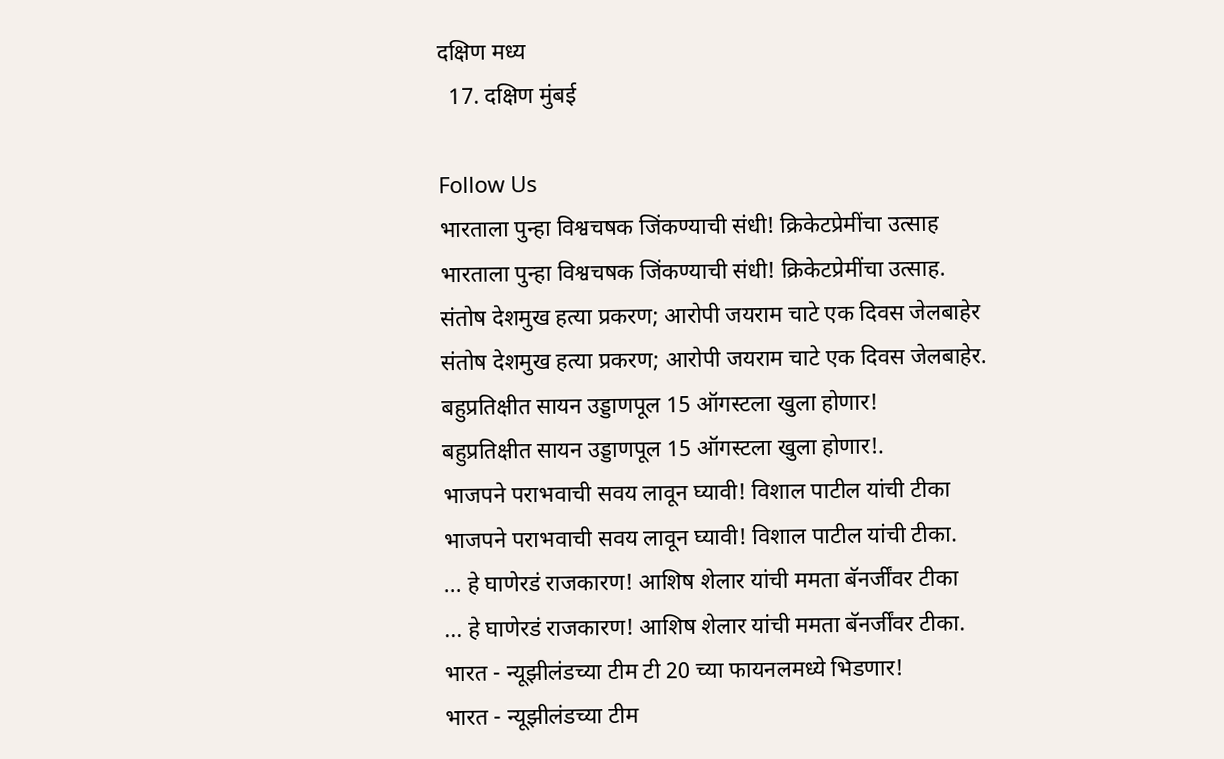दक्षिण मध्य
  17. दक्षिण मुंबई

Follow Us
भारताला पुन्हा विश्वचषक जिंकण्याची संधी! क्रिकेटप्रेमींचा उत्साह
भारताला पुन्हा विश्वचषक जिंकण्याची संधी! क्रिकेटप्रेमींचा उत्साह.
संतोष देशमुख हत्या प्रकरण; आरोपी जयराम चाटे एक दिवस जेलबाहेर
संतोष देशमुख हत्या प्रकरण; आरोपी जयराम चाटे एक दिवस जेलबाहेर.
बहुप्रतिक्षीत सायन उड्डाणपूल 15 ऑगस्टला खुला होणार!
बहुप्रतिक्षीत सायन उड्डाणपूल 15 ऑगस्टला खुला होणार!.
भाजपने पराभवाची सवय लावून घ्यावी! विशाल पाटील यांची टीका
भाजपने पराभवाची सवय लावून घ्यावी! विशाल पाटील यांची टीका.
... हे घाणेरडं राजकारण! आशिष शेलार यांची ममता बॅनर्जींवर टीका
... हे घाणेरडं राजकारण! आशिष शेलार यांची ममता बॅनर्जींवर टीका.
भारत - न्यूझीलंडच्या टीम टी 20 च्या फायनलमध्ये भिडणार!
भारत - न्यूझीलंडच्या टीम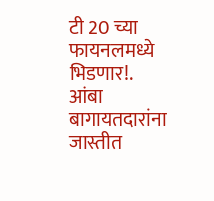टी 20 च्या फायनलमध्ये भिडणार!.
आंबा बागायतदारांना जास्तीत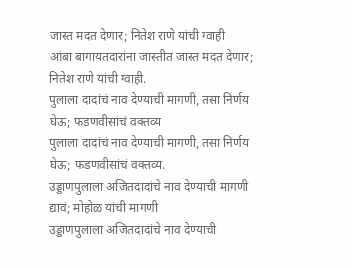जास्त मदत देणार; नितेश राणे यांची ग्वाही
आंबा बागायतदारांना जास्तीत जास्त मदत देणार; नितेश राणे यांची ग्वाही.
पुलाला दादांचं नाव देण्याची मागणी, तसा निर्णय घेऊ; फडणवीसांचं वक्तव्य
पुलाला दादांचं नाव देण्याची मागणी, तसा निर्णय घेऊ; फडणवीसांचं वक्तव्य.
उड्डाणपुलाला अजितदादांचे नाव देण्याची मागणी द्यावं; मोहोळ यांची मागणी
उड्डाणपुलाला अजितदादांचे नाव देण्याची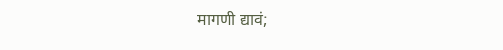मागणी द्यावं;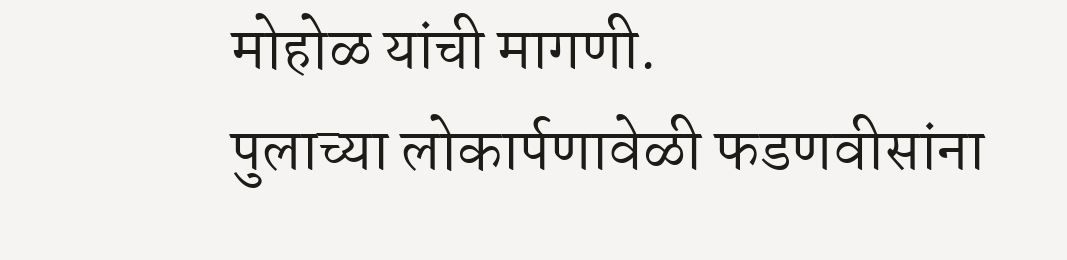मोहोळ यांची मागणी.
पुलाच्या लोकार्पणावेळी फडणवीसांना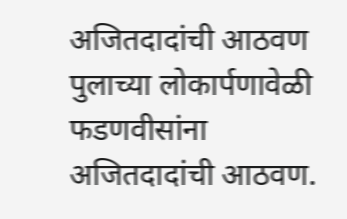अजितदादांची आठवण
पुलाच्या लोकार्पणावेळी फडणवीसांना अजितदादांची आठवण.